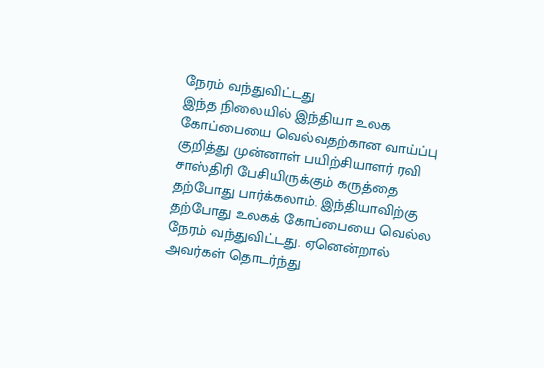நேரம் வந்துவிட்டது
இந்த நிலையில் இந்தியா உலக கோப்பையை வெல்வதற்கான வாய்ப்பு குறித்து முன்னாள் பயிற்சியாளர் ரவி சாஸ்திரி பேசியிருக்கும் கருத்தை தற்போது பார்க்கலாம். இந்தியாவிற்கு தற்போது உலகக் கோப்பையை வெல்ல நேரம் வந்துவிட்டது. ஏனென்றால் அவர்கள் தொடர்ந்து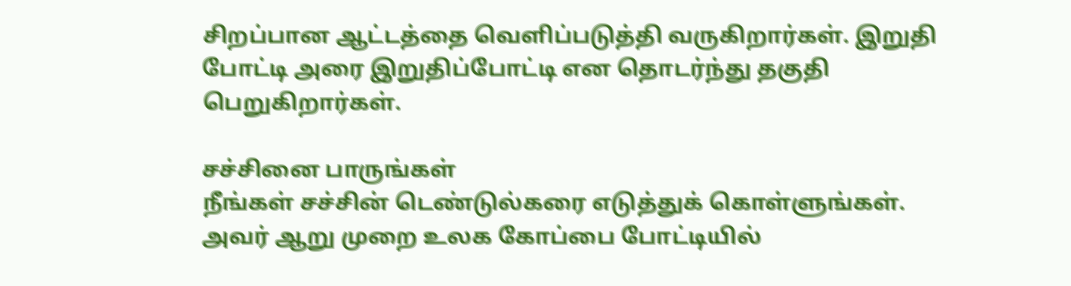சிறப்பான ஆட்டத்தை வெளிப்படுத்தி வருகிறார்கள். இறுதி போட்டி அரை இறுதிப்போட்டி என தொடர்ந்து தகுதி பெறுகிறார்கள்.

சச்சினை பாருங்கள்
நீங்கள் சச்சின் டெண்டுல்கரை எடுத்துக் கொள்ளுங்கள். அவர் ஆறு முறை உலக கோப்பை போட்டியில்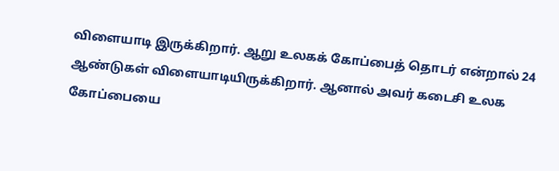விளையாடி இருக்கிறார். ஆறு உலகக் கோப்பைத் தொடர் என்றால் 24 ஆண்டுகள் விளையாடியிருக்கிறார். ஆனால் அவர் கடைசி உலக கோப்பையை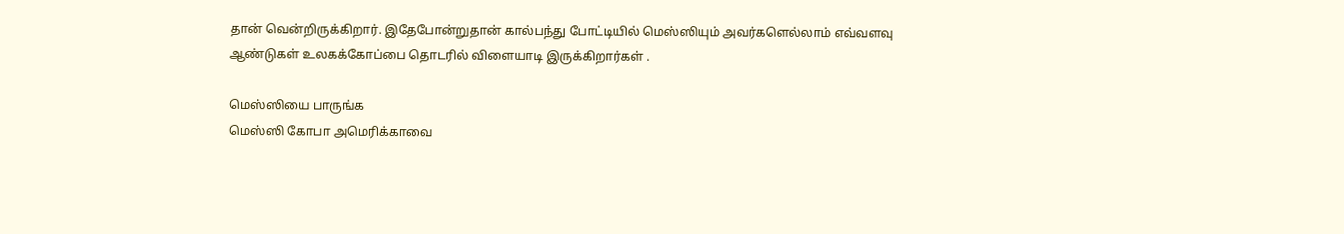தான் வென்றிருக்கிறார். இதேபோன்றுதான் கால்பந்து போட்டியில் மெஸ்ஸியும் அவர்களெல்லாம் எவ்வளவு ஆண்டுகள் உலகக்கோப்பை தொடரில் விளையாடி இருக்கிறார்கள் .

மெஸ்ஸியை பாருங்க
மெஸ்ஸி கோபா அமெரிக்காவை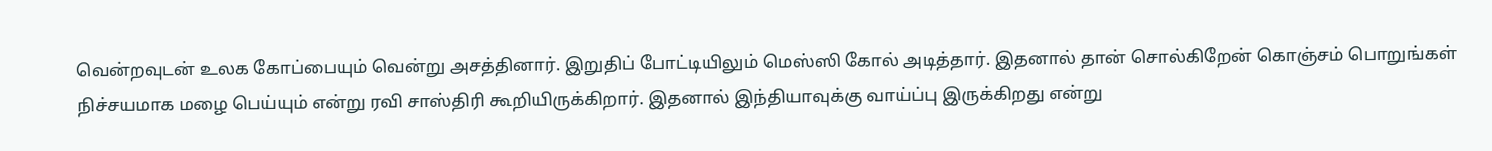வென்றவுடன் உலக கோப்பையும் வென்று அசத்தினார். இறுதிப் போட்டியிலும் மெஸ்ஸி கோல் அடித்தார். இதனால் தான் சொல்கிறேன் கொஞ்சம் பொறுங்கள் நிச்சயமாக மழை பெய்யும் என்று ரவி சாஸ்திரி கூறியிருக்கிறார். இதனால் இந்தியாவுக்கு வாய்ப்பு இருக்கிறது என்று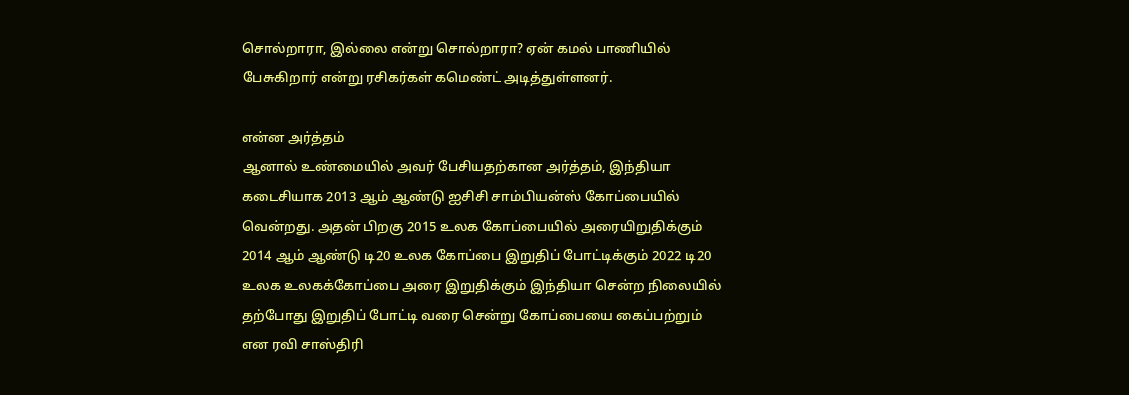சொல்றாரா, இல்லை என்று சொல்றாரா? ஏன் கமல் பாணியில் பேசுகிறார் என்று ரசிகர்கள் கமெண்ட் அடித்துள்ளனர்.

என்ன அர்த்தம்
ஆனால் உண்மையில் அவர் பேசியதற்கான அர்த்தம், இந்தியா கடைசியாக 2013 ஆம் ஆண்டு ஐசிசி சாம்பியன்ஸ் கோப்பையில் வென்றது. அதன் பிறகு 2015 உலக கோப்பையில் அரையிறுதிக்கும் 2014 ஆம் ஆண்டு டி20 உலக கோப்பை இறுதிப் போட்டிக்கும் 2022 டி20 உலக உலகக்கோப்பை அரை இறுதிக்கும் இந்தியா சென்ற நிலையில் தற்போது இறுதிப் போட்டி வரை சென்று கோப்பையை கைப்பற்றும் என ரவி சாஸ்திரி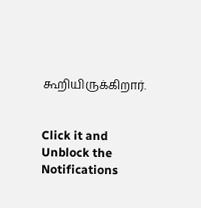கூறியிருக்கிறார்.


Click it and Unblock the Notifications